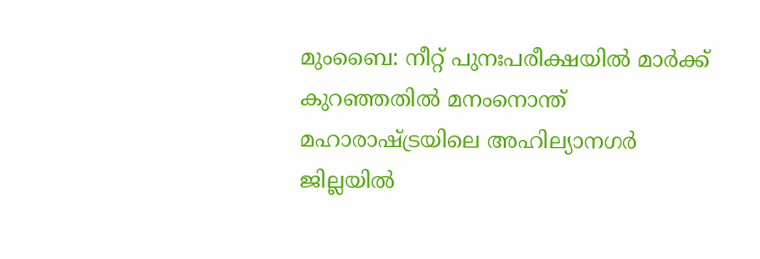മുംബൈ: നീറ്റ് പുനഃപരീക്ഷയിൽ മാർക്ക് കുറഞ്ഞതിൽ മനംനൊന്ത് മഹാരാഷ്ട്രയിലെ അഹില്യാനഗർ ജില്ലയിൽ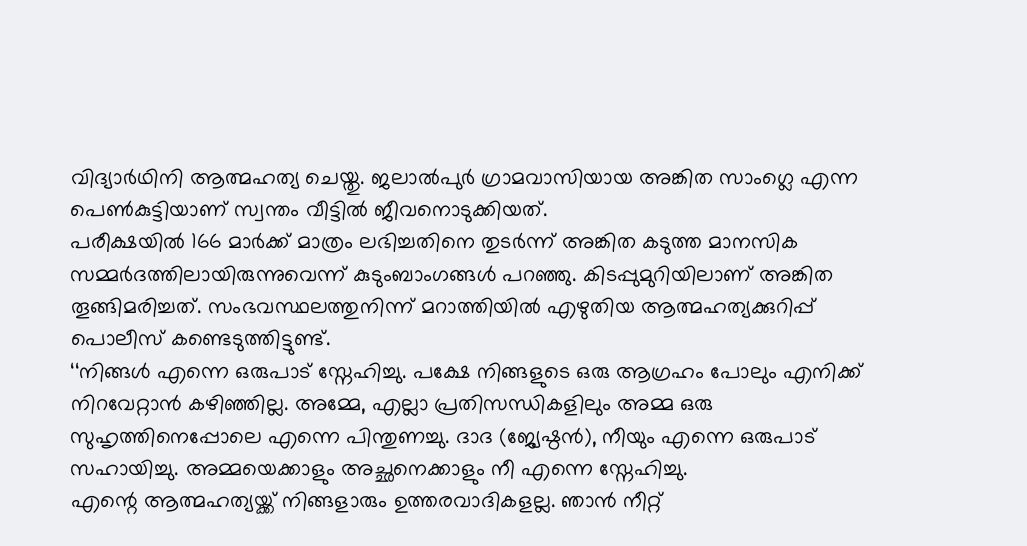വിദ്യാർഥിനി ആത്മഹത്യ ചെയ്തു. ജലാൽപുർ ഗ്രാമവാസിയായ അങ്കിത സാംഗ്ലെ എന്ന പെൺകുട്ടിയാണ് സ്വന്തം വീട്ടിൽ ജീവനൊടുക്കിയത്.
പരീക്ഷയിൽ 166 മാർക്ക് മാത്രം ലഭിച്ചതിനെ തുടർന്ന് അങ്കിത കടുത്ത മാനസിക സമ്മർദത്തിലായിരുന്നുവെന്ന് കുടുംബാംഗങ്ങൾ പറഞ്ഞു. കിടപ്പുമുറിയിലാണ് അങ്കിത തൂങ്ങിമരിച്ചത്. സംഭവസ്ഥലത്തുനിന്ന് മറാത്തിയിൽ എഴുതിയ ആത്മഹത്യക്കുറിപ്പ് പൊലീസ് കണ്ടെടുത്തിട്ടുണ്ട്.
‘‘നിങ്ങൾ എന്നെ ഒരുപാട് സ്നേഹിച്ചു. പക്ഷേ നിങ്ങളുടെ ഒരു ആഗ്രഹം പോലും എനിക്ക് നിറവേറ്റാൻ കഴിഞ്ഞില്ല. അമ്മേ, എല്ലാ പ്രതിസന്ധികളിലും അമ്മ ഒരു സുഹൃത്തിനെപ്പോലെ എന്നെ പിന്തുണച്ചു. ദാദ (ജ്യേഷ്ഠൻ), നീയും എന്നെ ഒരുപാട് സഹായിച്ചു. അമ്മയെക്കാളും അച്ഛനെക്കാളും നീ എന്നെ സ്നേഹിച്ചു.
എന്റെ ആത്മഹത്യയ്ക്ക് നിങ്ങളാരും ഉത്തരവാദികളല്ല. ഞാൻ നീറ്റ്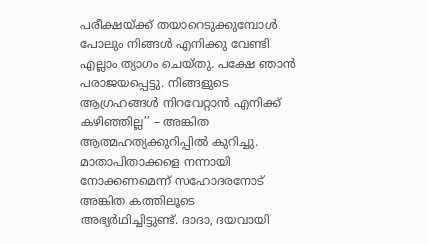പരീക്ഷയ്ക്ക് തയാറെടുക്കുമ്പോൾ പോലും നിങ്ങൾ എനിക്കു വേണ്ടി എല്ലാം ത്യാഗം ചെയ്തു. പക്ഷേ ഞാൻ പരാജയപ്പെട്ടു. നിങ്ങളുടെ ആഗ്രഹങ്ങൾ നിറവേറ്റാൻ എനിക്ക് കഴിഞ്ഞില്ല’’ – അങ്കിത ആത്മഹത്യക്കുറിപ്പിൽ കുറിച്ചു.
മാതാപിതാക്കളെ നന്നായി നോക്കണമെന്ന് സഹോദരനോട് അങ്കിത കത്തിലൂടെ അഭ്യർഥിച്ചിട്ടുണ്ട്. ദാദാ, ദയവായി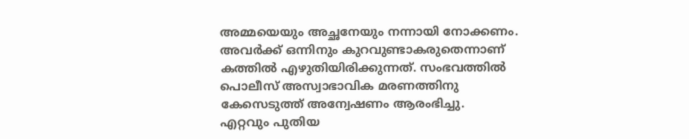അമ്മയെയും അച്ഛനേയും നന്നായി നോക്കണം. അവർക്ക് ഒന്നിനും കുറവുണ്ടാകരുതെന്നാണ് കത്തിൽ എഴുതിയിരിക്കുന്നത്. സംഭവത്തിൽ പൊലീസ് അസ്വാഭാവിക മരണത്തിനു കേസെടുത്ത് അന്വേഷണം ആരംഭിച്ചു.
എറ്റവും പുതിയ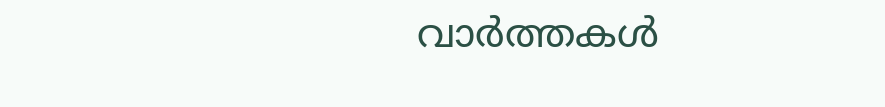വാർത്തകൾ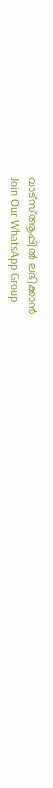വാട്സ്ആപ്പിൽ ലഭിക്കാൻ
Join Our WhatsApp Group